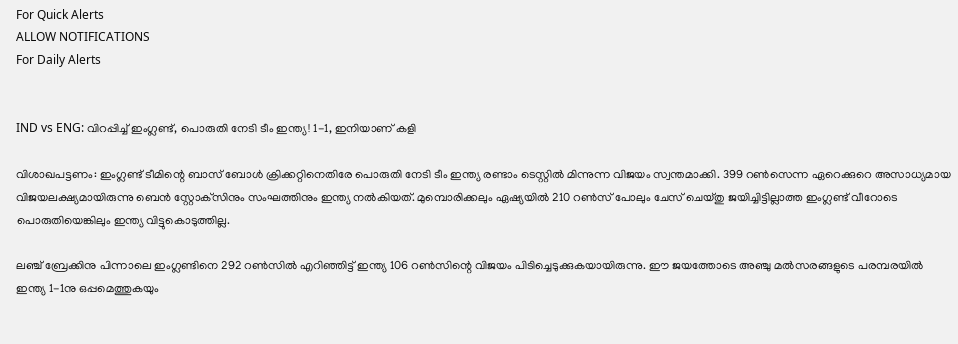For Quick Alerts
ALLOW NOTIFICATIONS
For Daily Alerts


IND vs ENG: വിറപ്പിച്ച് ഇംഗ്ലണ്ട്, പൊരുതി നേടി ടീം ഇന്ത്യ! 1-1, ഇനിയാണ് കളി

വിശാഖപട്ടണം: ഇംഗ്ലണ്ട് ടീമിന്റെ ബാസ് ബോള്‍ ക്രിക്കറ്റിനെതിരേ പൊരുതി നേടി ടീം ഇന്ത്യ രണ്ടാം ടെസ്റ്റില്‍ മിന്നുന്ന വിജയം സ്വന്തമാക്കി. 399 റണ്‍സെന്ന ഏറെക്കുറെ അസാധ്യമായ വിജയലക്ഷ്യമായിരുന്നു ബെന്‍ സ്റ്റോക്‌സിനും സംഘത്തിനും ഇന്ത്യ നല്‍കിയത്. മുമ്പൊരിക്കലും ഏഷ്യയില്‍ 210 റണ്‍സ് പോലും ചേസ് ചെയ്തു ജയിച്ചിട്ടില്ലാത്ത ഇംഗ്ലണ്ട് വീറോടെ പൊരുതിയെങ്കിലും ഇന്ത്യ വിട്ടുകൊടുത്തില്ല.

ലഞ്ച് ബ്രേക്കിനു പിന്നാലെ ഇംഗ്ലണ്ടിനെ 292 റണ്‍സില്‍ എറിഞ്ഞിട്ട് ഇന്ത്യ 106 റണ്‍സിന്റെ വിജയം പിടിച്ചെടുക്കുകയായിരുന്നു. ഈ ജയത്തോടെ അഞ്ചു മല്‍സരങ്ങളുടെ പരമ്പരയില്‍ ഇന്ത്യ 1-1നു ഒപ്പമെത്തുകയും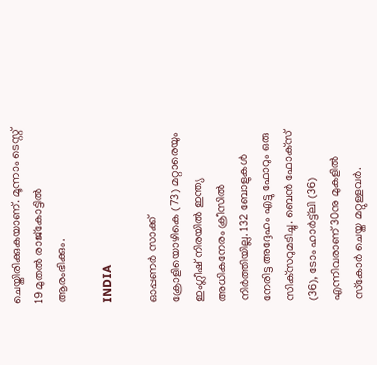ചെയ്തിരിക്കുകയാണ്. മൂന്നാം ടെസ്റ്റ് 19 മുതല്‍ രാജ്‌കോട്ടില്‍ ആരംഭിക്കും.

INDIA

ഓപ്പണര്‍ സാക്ക് ക്രോളിയൊഴികെ (73) മറ്റാരെയും ഇംഗ്ലീഷ് നിരയില്‍ ഇന്ത്യ അധികനേരം ക്രീസില്‍ നിര്‍ത്തിയില്ല. 132 ബോളുകള്‍ നേരിട്ട അദ്ദേഹം എട്ടു ഫോറും ഒരു സിക്‌സറുമടിച്ചു. ബെന്‍ ഫോക്‌സ് (36), ടോം ഹാര്‍ട്ട്‌ലി (36) എന്നിവരാണ് 30നു മുകളില്‍ സ്‌കോര്‍ ചെയ്ത മറ്റുള്ളവര്‍.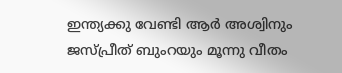ഇന്ത്യക്കു വേണ്ടി ആര്‍ അശ്വിനും ജസ്പ്രീത് ബുംറയും മൂന്നു വീതം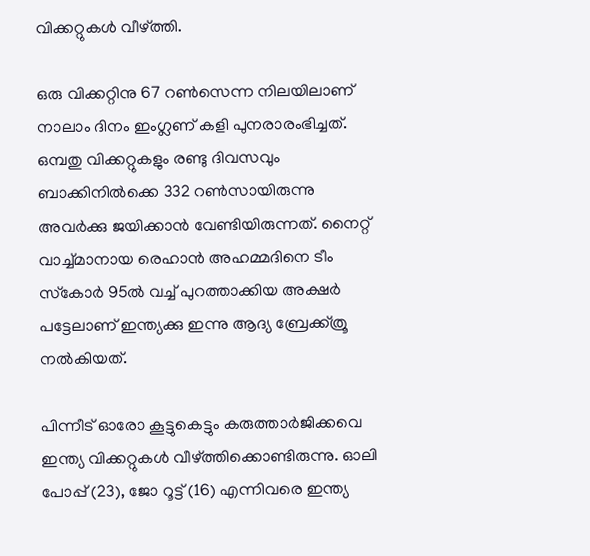വിക്കറ്റുകള്‍ വീഴ്ത്തി.

ഒരു വിക്കറ്റിനു 67 റണ്‍സെന്ന നിലയിലാണ് നാലാം ദിനം ഇംഗ്ലണ് കളി പുനരാരംഭിച്ചത്. ഒമ്പതു വിക്കറ്റുകളും രണ്ടു ദിവസവും ബാക്കിനില്‍ക്കെ 332 റണ്‍സായിരുന്നു അവര്‍ക്കു ജയിക്കാന്‍ വേണ്ടിയിരുന്നത്. നൈറ്റ് വാച്ച്മാനായ രെഹാന്‍ അഹമ്മദിനെ ടീം സ്‌കോര്‍ 95ല്‍ വച്ച് പുറത്താക്കിയ അക്ഷര്‍ പട്ടേലാണ് ഇന്ത്യക്കു ഇന്നു ആദ്യ ബ്രേക്ക്ത്രൂ നല്‍കിയത്.

പിന്നീട് ഓരോ കൂട്ടുകെട്ടും കരുത്താര്‍ജിക്കവെ ഇന്ത്യ വിക്കറ്റുകള്‍ വീഴ്ത്തിക്കൊണ്ടിരുന്നു. ഓലി പോപ്പ് (23), ജോ റൂട്ട് (16) എന്നിവരെ ഇന്ത്യ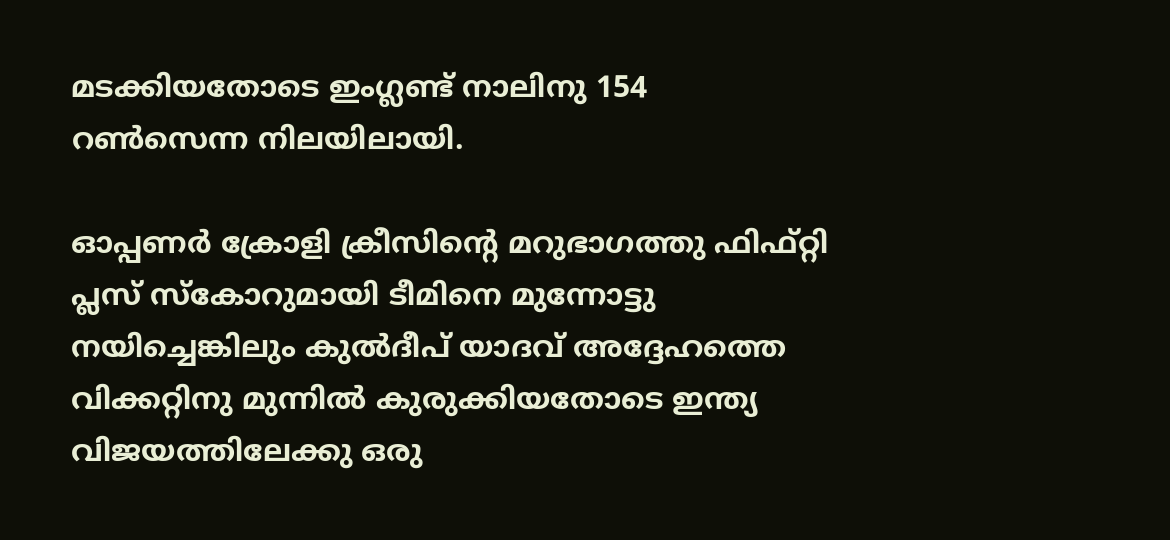മടക്കിയതോടെ ഇംഗ്ലണ്ട് നാലിനു 154 റണ്‍സെന്ന നിലയിലായി.

ഓപ്പണര്‍ ക്രോളി ക്രീസിന്റെ മറുഭാഗത്തു ഫിഫ്റ്റി പ്ലസ് സ്‌കോറുമായി ടീമിനെ മുന്നോട്ടു നയിച്ചെങ്കിലും കുല്‍ദീപ് യാദവ് അദ്ദേഹത്തെ വിക്കറ്റിനു മുന്നില്‍ കുരുക്കിയതോടെ ഇന്ത്യ വിജയത്തിലേക്കു ഒരു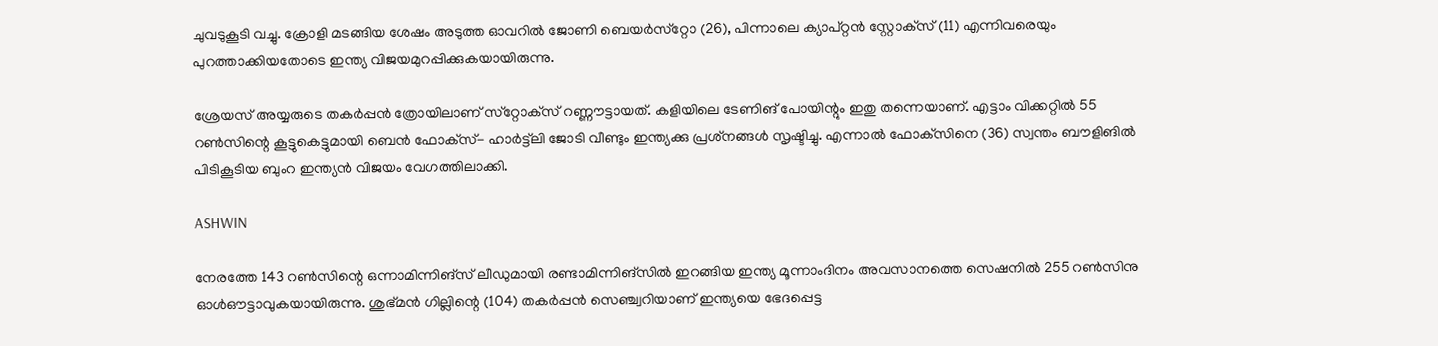ചുവടുകൂടി വച്ചു. ക്രോളി മടങ്ങിയ ശേഷം അടുത്ത ഓവറില്‍ ജോണി ബെയര്‍സ്‌റ്റോ (26), പിന്നാലെ ക്യാപ്റ്റന്‍ സ്റ്റോക്‌സ് (11) എന്നിവരെയും പുറത്താക്കിയതോടെ ഇന്ത്യ വിജയമുറപ്പിക്കുകയായിരുന്നു.

ശ്രേയസ് അയ്യരുടെ തകര്‍പ്പന്‍ ത്രോയിലാണ് സ്‌റ്റോക്‌സ് റണ്ണൗട്ടായത്. കളിയിലെ ടേണിങ് പോയിന്റും ഇതു തന്നെയാണ്. എട്ടാം വിക്കറ്റില്‍ 55 റണ്‍സിന്റെ കൂട്ടുകെട്ടുമായി ബെന്‍ ഫോക്‌സ്- ഹാര്‍ട്ട്‌ലി ജോടി വീണ്ടും ഇന്ത്യക്കു പ്രശ്‌നങ്ങള്‍ സൃഷ്ടിച്ചു. എന്നാല്‍ ഫോക്‌സിനെ (36) സ്വന്തം ബൗളിങില്‍ പിടികൂടിയ ബുംറ ഇന്ത്യന്‍ വിജയം വേഗത്തിലാക്കി.

ASHWIN

നേരത്തേ 143 റണ്‍സിന്റെ ഒന്നാമിന്നിങ്‌സ് ലീഡുമായി രണ്ടാമിന്നിങ്‌സില്‍ ഇറങ്ങിയ ഇന്ത്യ മൂന്നാംദിനം അവസാനത്തെ സെഷനില്‍ 255 റണ്‍സിനു ഓള്‍ഔട്ടാവുകയായിരുന്നു. ശുഭ്മന്‍ ഗില്ലിന്റെ (104) തകര്‍പ്പന്‍ സെഞ്ച്വറിയാണ് ഇന്ത്യയെ ഭേദപ്പെട്ട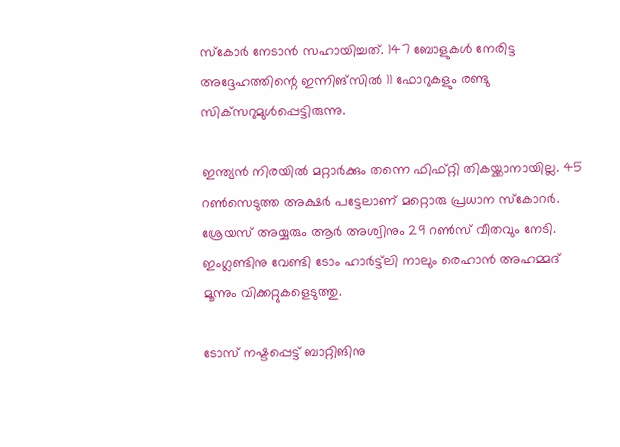സ്‌കോര്‍ നേടാന്‍ സഹായിച്ചത്. 147 ബോളുകള്‍ നേരിട്ട അദ്ദേഹത്തിന്റെ ഇന്നിങ്‌സില്‍ 11 ഫോറുകളും രണ്ടു സിക്‌സറുമുള്‍പ്പെട്ടിരുന്നു.

ഇന്ത്യന്‍ നിരയില്‍ മറ്റാര്‍ക്കും തന്നെ ഫിഫ്റ്റി തികയ്ക്കാനായില്ല. 45 റണ്‍സെടുത്ത അക്ഷര്‍ പട്ടേലാണ് മറ്റൊരു പ്രധാന സ്‌കോറര്‍. ശ്രേയസ് അയ്യരും ആര്‍ അശ്വിനും 29 റണ്‍സ് വീതവും നേടി. ഇംഗ്ലണ്ടിനു വേണ്ടി ടോം ഹാര്‍ട്ട്‌ലി നാലും രെഹാന്‍ അഹമ്മദ് മൂന്നും വിക്കറ്റുകളെടുത്തു.

ടോസ് നഷ്ടപ്പെട്ട് ബാറ്റിങിനു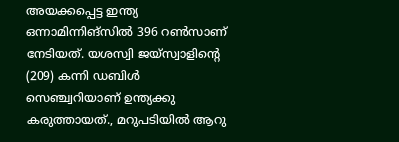അയക്കപ്പെട്ട ഇന്ത്യ ഒന്നാമിന്നിങ്‌സില്‍ 396 റണ്‍സാണ് നേടിയത്. യശസ്വി ജയ്‌സ്വാളിന്റെ (209) കന്നി ഡബിള്‍ സെഞ്ച്വറിയാണ് ഉന്ത്യക്കു കരുത്തായത്., മറുപടിയില്‍ ആറു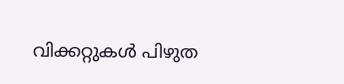വിക്കറ്റുകള്‍ പിഴുത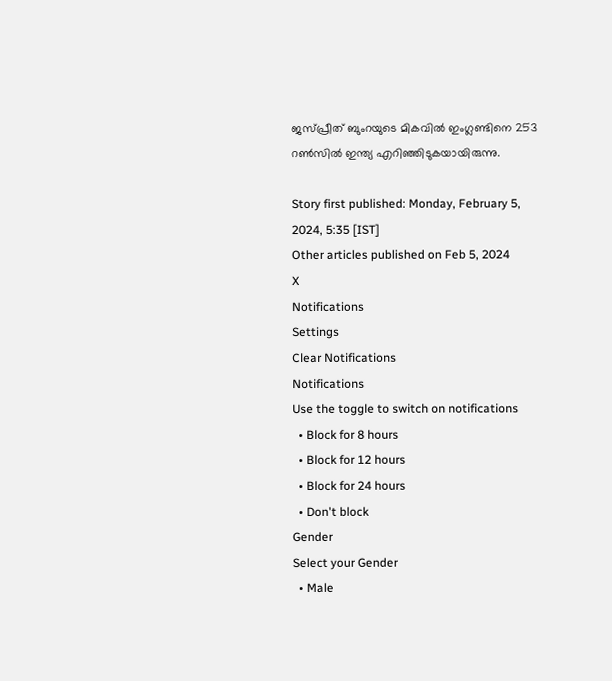ജസ്പ്രീത് ബുംറയുടെ മികവില്‍ ഇംഗ്ലണ്ടിനെ 253 റണ്‍സില്‍ ഇന്ത്യ എറിഞ്ഞിടുകയായിരുന്നു.

Story first published: Monday, February 5, 2024, 5:35 [IST]
Other articles published on Feb 5, 2024
X
Notifications
Settings
Clear Notifications
Notifications
Use the toggle to switch on notifications
  • Block for 8 hours
  • Block for 12 hours
  • Block for 24 hours
  • Don't block
Gender
Select your Gender
  • Male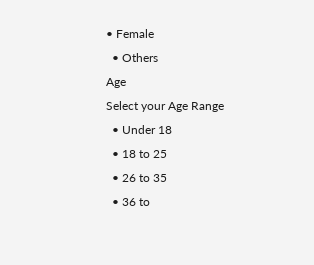• Female
  • Others
Age
Select your Age Range
  • Under 18
  • 18 to 25
  • 26 to 35
  • 36 to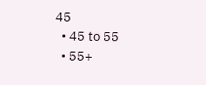45
  • 45 to 55
  • 55+